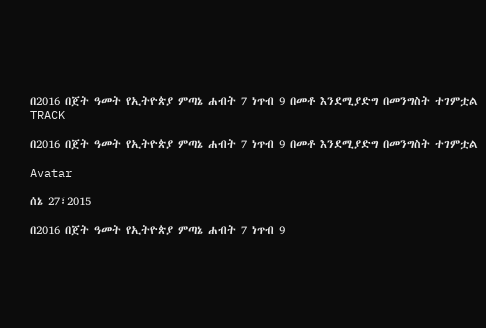በ2016 በጀት ዓመት የኢትዮጵያ ምጣኔ ሐብት 7 ነጥብ 9 በመቶ እንደሚያድግ በመንግስት ተገምቷል
TRACK

በ2016 በጀት ዓመት የኢትዮጵያ ምጣኔ ሐብት 7 ነጥብ 9 በመቶ እንደሚያድግ በመንግስት ተገምቷል

Avatar

ሰኔ 27፣2015

በ2016 በጀት ዓመት የኢትዮጵያ ምጣኔ ሐብት 7 ነጥብ 9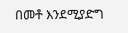በመቶ እንደሚያድግ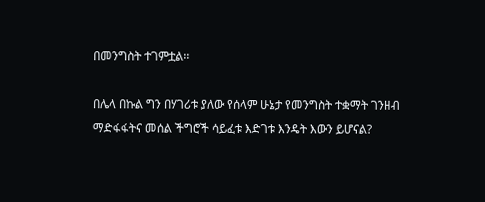በመንግስት ተገምቷል፡፡

በሌላ በኩል ግን በሃገሪቱ ያለው የሰላም ሁኔታ የመንግስት ተቋማት ገንዘብ ማድፋፋትና መሰል ችግሮች ሳይፈቱ እድገቱ እንዴት እውን ይሆናል?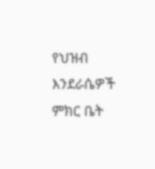የህዝብ እንደራሴዎች ምክር ቤት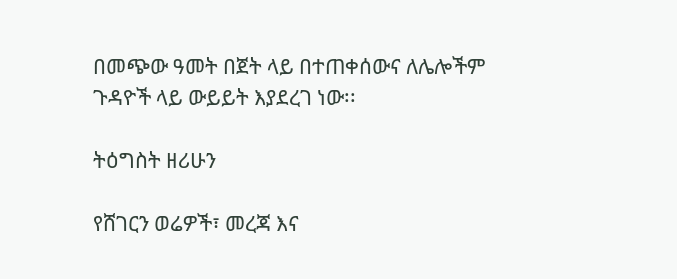በመጭው ዓመት በጀት ላይ በተጠቀሰውና ለሌሎችም ጉዳዮች ላይ ውይይት እያደረገ ነው፡፡

ትዕግስት ዘሪሁን

የሸገርን ወሬዎች፣ መረጃ እና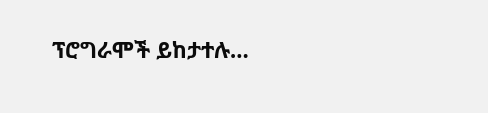ፕሮግራሞች ይከታተሉ…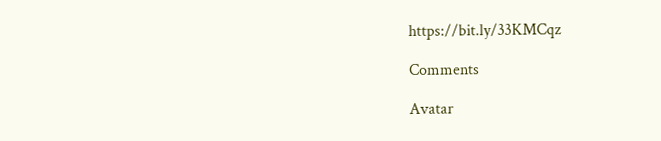https://bit.ly/33KMCqz

Comments

Avatar